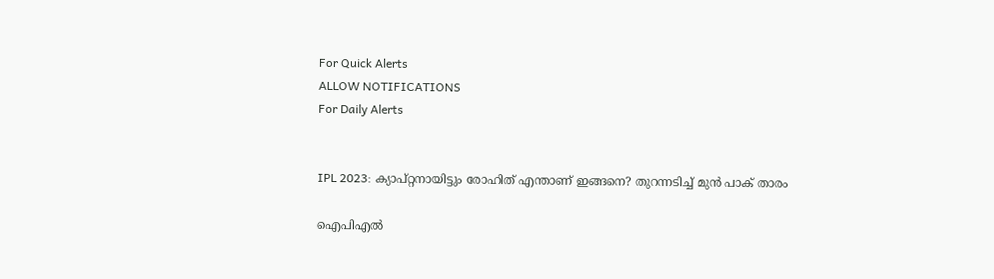For Quick Alerts
ALLOW NOTIFICATIONS
For Daily Alerts


IPL 2023: ക്യാപ്റ്റനായിട്ടും രോഹിത് എന്താണ് ഇങ്ങനെ? തുറന്നടിച്ച് മുന്‍ പാക് താരം

ഐപിഎല്‍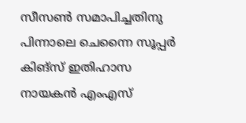സീസണ്‍ സമാപിച്ചതിനു പിന്നാലെ ചെന്നൈ സൂപ്പര്‍ കിങ്‌സ് ഇതിഹാസ നായകന്‍ എംഎസ്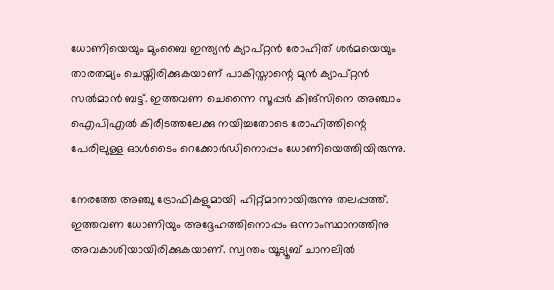ധോണിയെയും മുംബൈ ഇന്ത്യന്‍ ക്യാപ്റ്റന്‍ രോഹിത് ശര്‍മയെയും താരതമ്യം ചെയ്തിരിക്കുകയാണ് പാകിസ്താന്റെ മുന്‍ ക്യാപ്റ്റന്‍ സല്‍മാന്‍ ബട്ട്. ഇത്തവണ ചെന്നൈ സൂപ്പര്‍ കിങ്‌സിനെ അഞ്ചാം ഐപിഎല്‍ കിരീടത്തലേക്കു നയിച്ചതോടെ രോഹിത്തിന്റെ പേരിലുള്ള ഓള്‍ടൈം റെക്കോര്‍ഡിനൊപ്പം ധോണിയെത്തിയിരുന്നു.

നേരത്തേ അഞ്ചു ട്രോഫികളുമായി ഹിറ്റ്മാനായിരുന്നു തലപ്പത്ത്. ഇത്തവണ ധോണിയും അദ്ദേഹത്തിനൊപ്പം ഒന്നാംസ്ഥാനത്തിനു അവകാശിയായിരിക്കുകയാണ്. സ്വന്തം യൂട്യൂബ് ചാനലില്‍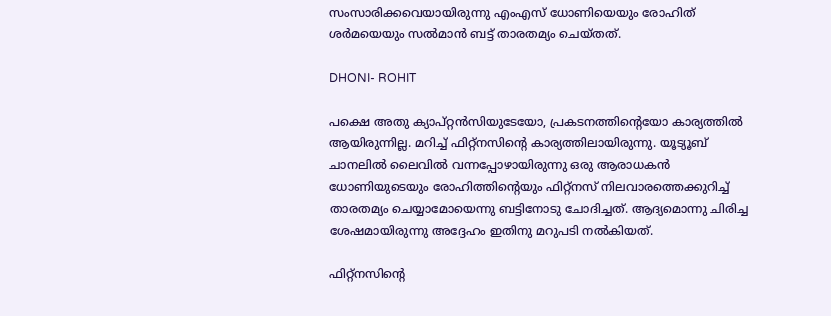സംസാരിക്കവെയായിരുന്നു എംഎസ് ധോണിയെയും രോഹിത് ശര്‍മയെയും സല്‍മാന്‍ ബട്ട് താരതമ്യം ചെയ്തത്.

DHONI- ROHIT

പക്ഷെ അതു ക്യാപ്റ്റന്‍സിയുടേയോ, പ്രകടനത്തിന്റെയോ കാര്യത്തില്‍ ആയിരുന്നില്ല. മറിച്ച് ഫിറ്റ്‌നസിന്റെ കാര്യത്തിലായിരുന്നു. യൂട്യൂബ് ചാനലില്‍ ലൈവില്‍ വന്നപ്പോഴായിരുന്നു ഒരു ആരാധകന്‍ ധോണിയുടെയും രോഹിത്തിന്റെയും ഫിറ്റ്‌നസ് നിലവാരത്തെക്കുറിച്ച് താരതമ്യം ചെയ്യാമോയെന്നു ബട്ടിനോടു ചോദിച്ചത്. ആദ്യമൊന്നു ചിരിച്ച ശേഷമായിരുന്നു അദ്ദേഹം ഇതിനു മറുപടി നല്‍കിയത്.

ഫിറ്റ്‌നസിന്റെ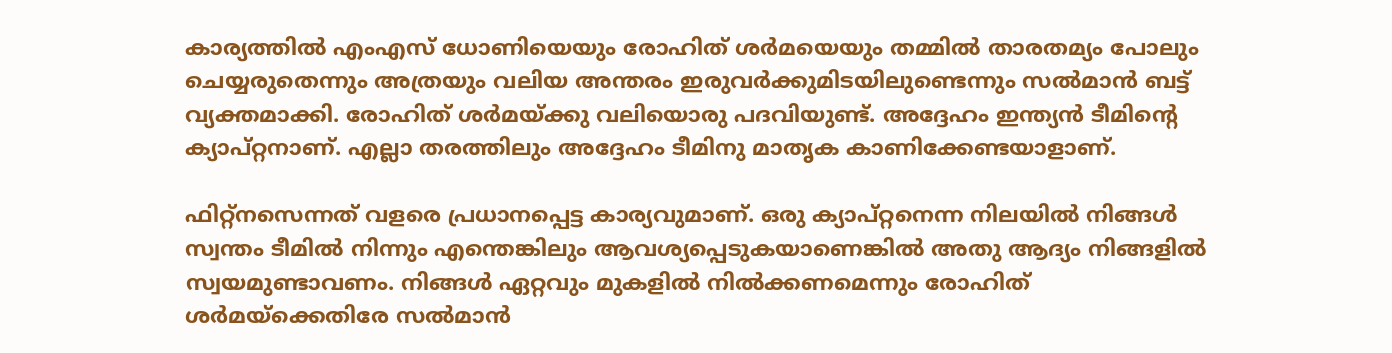കാര്യത്തില്‍ എംഎസ് ധോണിയെയും രോഹിത് ശര്‍മയെയും തമ്മില്‍ താരതമ്യം പോലും ചെയ്യരുതെന്നും അത്രയും വലിയ അന്തരം ഇരുവര്‍ക്കുമിടയിലുണ്ടെന്നും സല്‍മാന്‍ ബട്ട് വ്യക്തമാക്കി. രോഹിത് ശര്‍മയ്ക്കു വലിയൊരു പദവിയുണ്ട്. അദ്ദേഹം ഇന്ത്യന്‍ ടീമിന്റെ ക്യാപ്റ്റനാണ്. എല്ലാ തരത്തിലും അദ്ദേഹം ടീമിനു മാതൃക കാണിക്കേണ്ടയാളാണ്.

ഫിറ്റ്‌നസെന്നത് വളരെ പ്രധാനപ്പെട്ട കാര്യവുമാണ്. ഒരു ക്യാപ്റ്റനെന്ന നിലയില്‍ നിങ്ങള്‍ സ്വന്തം ടീമില്‍ നിന്നും എന്തെങ്കിലും ആവശ്യപ്പെടുകയാണെങ്കില്‍ അതു ആദ്യം നിങ്ങളില്‍ സ്വയമുണ്ടാവണം. നിങ്ങള്‍ ഏറ്റവും മുകളില്‍ നില്‍ക്കണമെന്നും രോഹിത് ശര്‍മയ്‌ക്കെതിരേ സല്‍മാന്‍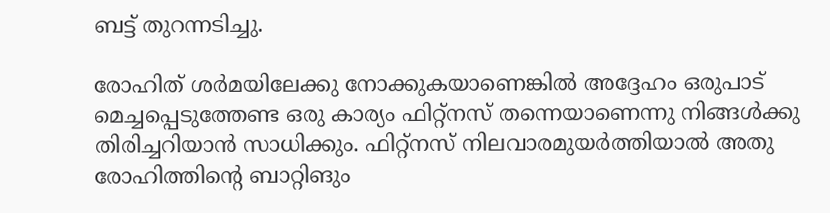ബട്ട് തുറന്നടിച്ചു.

രോഹിത് ശര്‍മയിലേക്കു നോക്കുകയാണെങ്കില്‍ അദ്ദേഹം ഒരുപാട് മെച്ചപ്പെടുത്തേണ്ട ഒരു കാര്യം ഫിറ്റ്‌നസ് തന്നെയാണെന്നു നിങ്ങള്‍ക്കു തിരിച്ചറിയാന്‍ സാധിക്കും. ഫിറ്റ്‌നസ് നിലവാരമുയര്‍ത്തിയാല്‍ അതു രോഹിത്തിന്റെ ബാറ്റിങും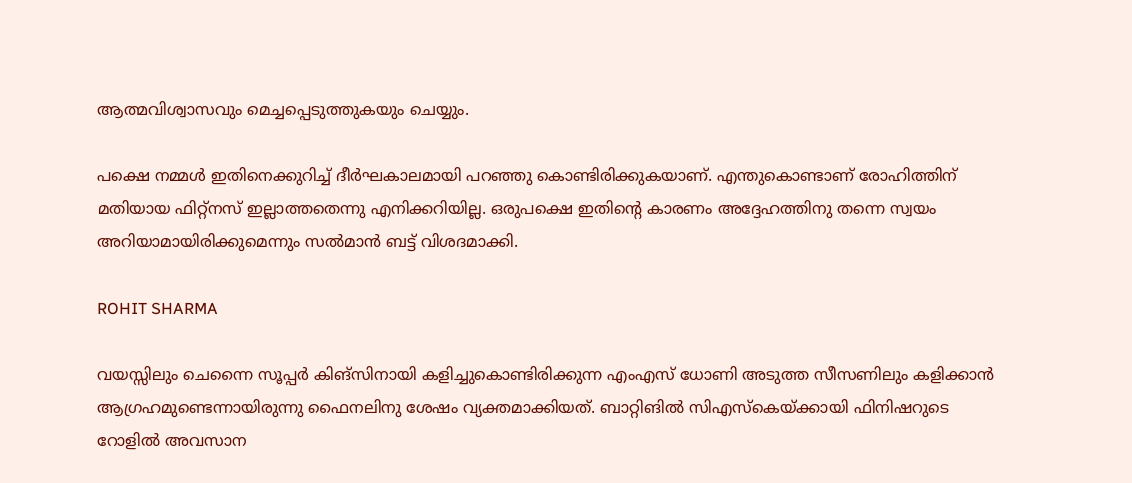ആത്മവിശ്വാസവും മെച്ചപ്പെടുത്തുകയും ചെയ്യും.

പക്ഷെ നമ്മള്‍ ഇതിനെക്കുറിച്ച് ദീര്‍ഘകാലമായി പറഞ്ഞു കൊണ്ടിരിക്കുകയാണ്. എന്തുകൊണ്ടാണ് രോഹിത്തിന് മതിയായ ഫിറ്റ്‌നസ് ഇല്ലാത്തതെന്നു എനിക്കറിയില്ല. ഒരുപക്ഷെ ഇതിന്റെ കാരണം അദ്ദേഹത്തിനു തന്നെ സ്വയം അറിയാമായിരിക്കുമെന്നും സല്‍മാന്‍ ബട്ട് വിശദമാക്കി.

ROHIT SHARMA

വയസ്സിലും ചെന്നൈ സൂപ്പര്‍ കിങ്‌സിനായി കളിച്ചുകൊണ്ടിരിക്കുന്ന എംഎസ് ധോണി അടുത്ത സീസണിലും കളിക്കാന്‍ ആഗ്രഹമുണ്ടെന്നായിരുന്നു ഫൈനലിനു ശേഷം വ്യക്തമാക്കിയത്. ബാറ്റിങില്‍ സിഎസ്‌കെയ്ക്കായി ഫിനിഷറുടെ റോളില്‍ അവസാന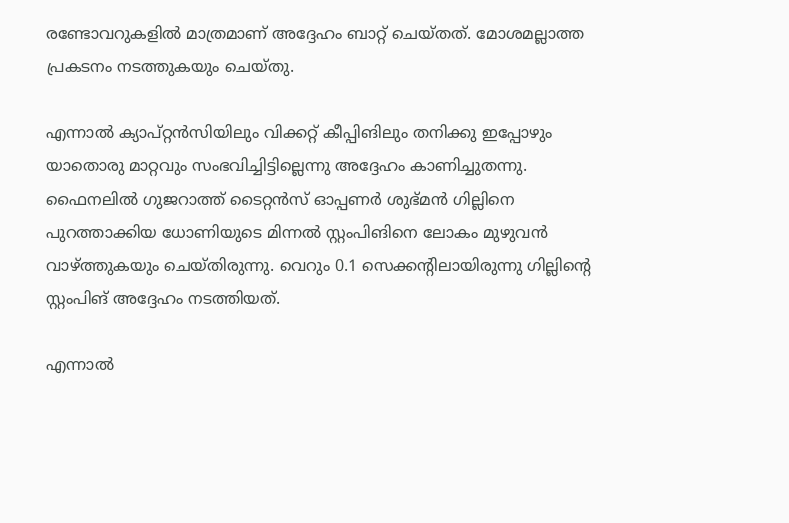രണ്ടോവറുകളില്‍ മാത്രമാണ് അദ്ദേഹം ബാറ്റ് ചെയ്തത്. മോശമല്ലാത്ത പ്രകടനം നടത്തുകയും ചെയ്തു.

എന്നാല്‍ ക്യാപ്റ്റന്‍സിയിലും വിക്കറ്റ് കീപ്പിങിലും തനിക്കു ഇപ്പോഴും യാതൊരു മാറ്റവും സംഭവിച്ചിട്ടില്ലെന്നു അദ്ദേഹം കാണിച്ചുതന്നു. ഫൈനലില്‍ ഗുജറാത്ത് ടൈറ്റന്‍സ് ഓപ്പണര്‍ ശുഭ്മന്‍ ഗില്ലിനെ പുറത്താക്കിയ ധോണിയുടെ മിന്നല്‍ സ്റ്റംപിങിനെ ലോകം മുഴുവന്‍ വാഴ്ത്തുകയും ചെയ്തിരുന്നു. വെറും 0.1 സെക്കന്റിലായിരുന്നു ഗില്ലിന്റെ സ്റ്റംപിങ് അദ്ദേഹം നടത്തിയത്.

എന്നാല്‍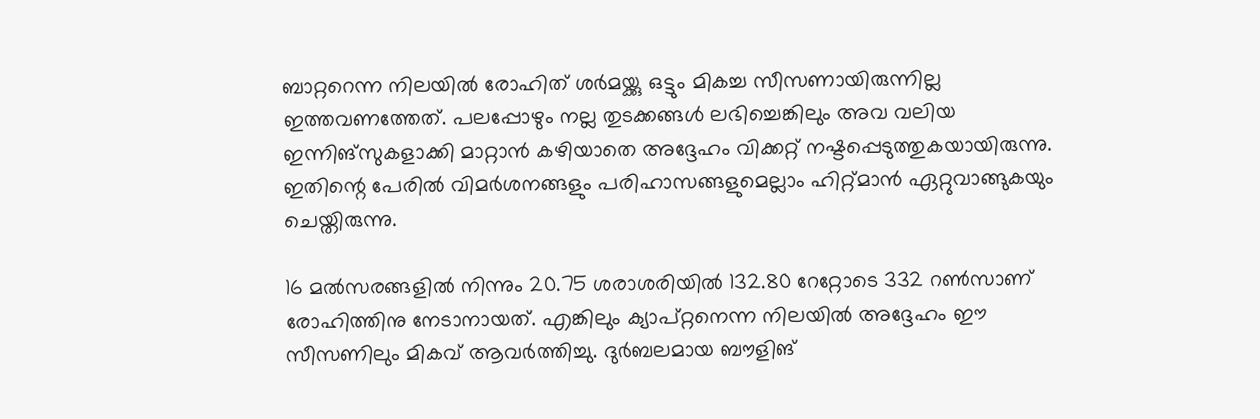ബാറ്ററെന്ന നിലയില്‍ രോഹിത് ശര്‍മയ്ക്കു ഒട്ടും മികച്ച സീസണായിരുന്നില്ല ഇത്തവണത്തേത്. പലപ്പോഴും നല്ല തുടക്കങ്ങള്‍ ലഭിച്ചെങ്കിലും അവ വലിയ ഇന്നിങ്‌സുകളാക്കി മാറ്റാന്‍ കഴിയാതെ അദ്ദേഹം വിക്കറ്റ് നഷ്ടപ്പെടുത്തുകയായിരുന്നു. ഇതിന്റെ പേരില്‍ വിമര്‍ശനങ്ങളും പരിഹാസങ്ങളുമെല്ലാം ഹിറ്റ്മാന്‍ ഏറ്റുവാങ്ങുകയും ചെയ്തിരുന്നു.

16 മല്‍സരങ്ങളില്‍ നിന്നും 20.75 ശരാശരിയില്‍ 132.80 റേറ്റോടെ 332 റണ്‍സാണ് രോഹിത്തിനു നേടാനായത്. എങ്കിലും ക്യാപ്റ്റനെന്ന നിലയില്‍ അദ്ദേഹം ഈ സീസണിലും മികവ് ആവര്‍ത്തിച്ചു. ദുര്‍ബലമായ ബൗളിങ്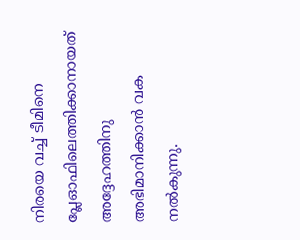നിരയെ വച്ച് ടീമിനെ പ്ലേഓഫിലെത്തിക്കാനായത് അദ്ദേഹത്തിനു അഭിമാനിക്കാന്‍ വക നല്‍കുന്നു.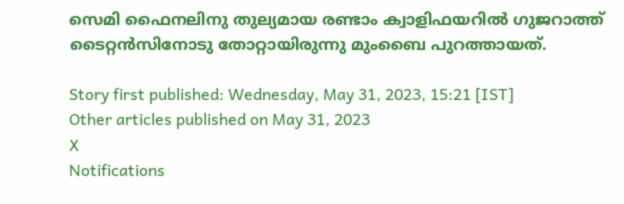സെമി ഫൈനലിനു തുല്യമായ രണ്ടാം ക്വാളിഫയറില്‍ ഗുജറാത്ത് ടൈറ്റന്‍സിനോടു തോറ്റായിരുന്നു മുംബൈ പുറത്തായത്.

Story first published: Wednesday, May 31, 2023, 15:21 [IST]
Other articles published on May 31, 2023
X
Notifications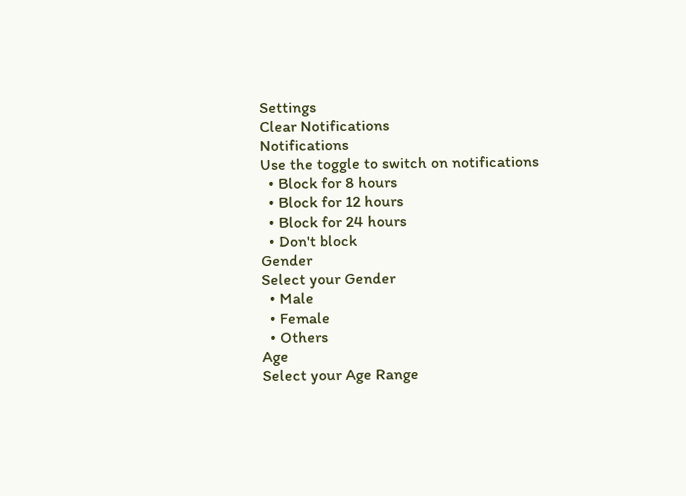Settings
Clear Notifications
Notifications
Use the toggle to switch on notifications
  • Block for 8 hours
  • Block for 12 hours
  • Block for 24 hours
  • Don't block
Gender
Select your Gender
  • Male
  • Female
  • Others
Age
Select your Age Range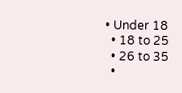• Under 18
  • 18 to 25
  • 26 to 35
  •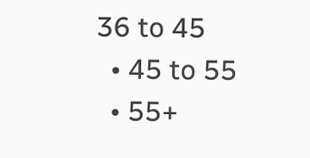36 to 45
  • 45 to 55
  • 55+